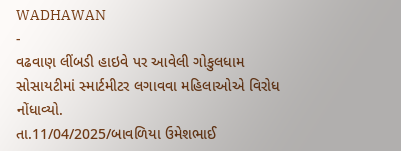WADHAWAN
-
વઢવાણ લીંબડી હાઇવે પર આવેલી ગોકુલધામ સોસાયટીમાં સ્માર્ટમીટર લગાવવા મહિલાઓએ વિરોધ નોંધાવ્યો.
તા.11/04/2025/બાવળિયા ઉમેશભાઈ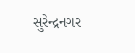સુરેન્દ્રનગર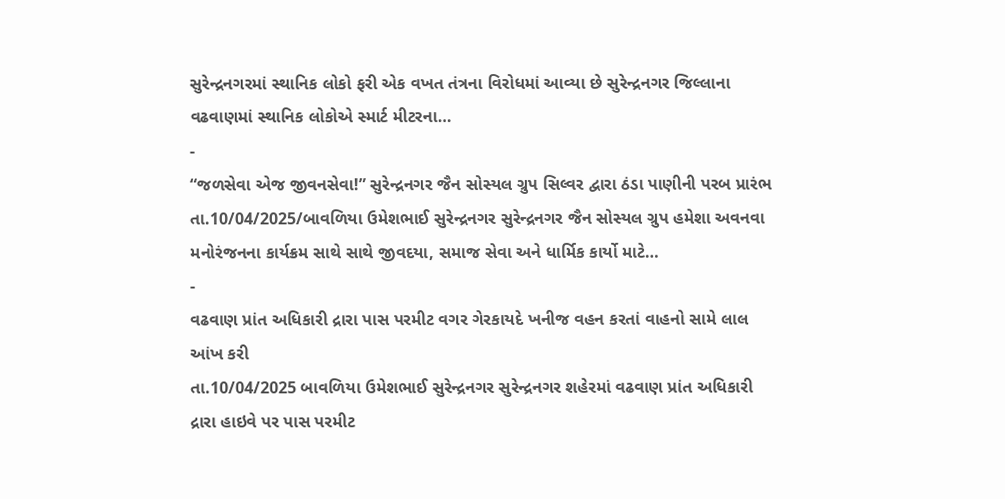સુરેન્દ્રનગરમાં સ્થાનિક લોકો ફરી એક વખત તંત્રના વિરોધમાં આવ્યા છે સુરેન્દ્રનગર જિલ્લાના વઢવાણમાં સ્થાનિક લોકોએ સ્માર્ટ મીટરના…
-
“જળસેવા એજ જીવનસેવા!” સુરેન્દ્રનગર જૈન સોસ્યલ ગ્રુપ સિલ્વર દ્વારા ઠંડા પાણીની પરબ પ્રારંભ
તા.10/04/2025/બાવળિયા ઉમેશભાઈ સુરેન્દ્રનગર સુરેન્દ્રનગર જૈન સોસ્યલ ગ્રુપ હમેશા અવનવા મનોરંજનના કાર્યક્રમ સાથે સાથે જીવદયા, સમાજ સેવા અને ધાર્મિક કાર્યો માટે…
-
વઢવાણ પ્રાંત અધિકારી દ્રારા પાસ પરમીટ વગર ગેરકાયદે ખનીજ વહન કરતાં વાહનો સામે લાલ આંખ કરી
તા.10/04/2025 બાવળિયા ઉમેશભાઈ સુરેન્દ્રનગર સુરેન્દ્રનગર શહેરમાં વઢવાણ પ્રાંત અધિકારી દ્રારા હાઇવે પર પાસ પરમીટ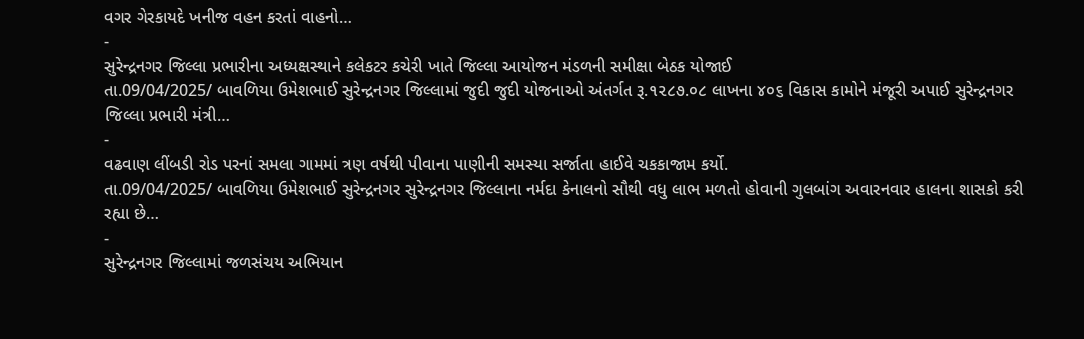વગર ગેરકાયદે ખનીજ વહન કરતાં વાહનો…
-
સુરેન્દ્રનગર જિલ્લા પ્રભારીના અધ્યક્ષસ્થાને કલેકટર કચેરી ખાતે જિલ્લા આયોજન મંડળની સમીક્ષા બેઠક યોજાઈ
તા.09/04/2025/ બાવળિયા ઉમેશભાઈ સુરેન્દ્રનગર જિલ્લામાં જુદી જુદી યોજનાઓ અંતર્ગત રૂ.૧૨૮૭.૦૮ લાખના ૪૦૬ વિકાસ કામોને મંજૂરી અપાઈ સુરેન્દ્રનગર જિલ્લા પ્રભારી મંત્રી…
-
વઢવાણ લીંબડી રોડ પરનાં સમલા ગામમાં ત્રણ વર્ષથી પીવાના પાણીની સમસ્યા સર્જાતા હાઈવે ચકકાજામ કર્યો.
તા.09/04/2025/ બાવળિયા ઉમેશભાઈ સુરેન્દ્રનગર સુરેન્દ્રનગર જિલ્લાના નર્મદા કેનાલનો સૌથી વધુ લાભ મળતો હોવાની ગુલબાંગ અવારનવાર હાલના શાસકો કરી રહ્યા છે…
-
સુરેન્દ્રનગર જિલ્લામાં જળસંચય અભિયાન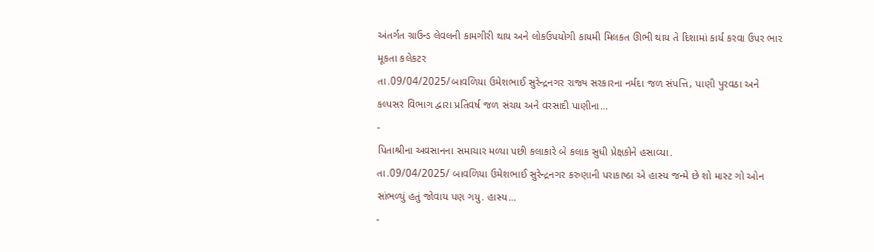અંતર્ગત ગ્રાઉન્ડ લેવલની કામગીરી થાય અને લોકઉપયોગી કાયમી મિલકત ઊભી થાય તે દિશામાં કાર્ય કરવા ઉપર ભાર મૂકતા કલેકટર
તા.09/04/2025/બાવળિયા ઉમેશભાઈ સુરેન્દ્રનગર રાજ્ય સરકારના નર્મદા જળ સંપત્તિ, પાણી પુરવઠા અને કલ્પસર વિભાગ દ્વારા પ્રતિવર્ષ જળ સંચય અને વરસાદી પાણીના…
-
પિતાશ્રીના અવસાનના સમાચાર મળ્યા પછી કલાકારે બે કલાક સુધી પ્રેક્ષકોને હસાવ્યા.
તા.09/04/2025/ બાવળિયા ઉમેશભાઈ સુરેન્દ્રનગર કરુણાની પરાકાષ્ઠા એ હાસ્ય જન્મે છે શો માસ્ટ ગો ઓન સાંભળ્યું હતું જોવાય પણ ગયુ. હાસ્ય…
-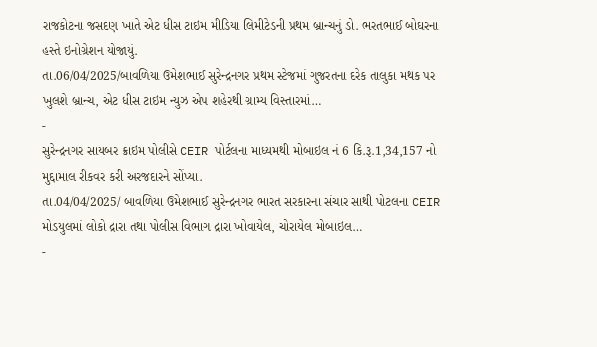રાજકોટના જસદણ ખાતે એટ ધીસ ટાઇમ મીડિયા લિમીટેડની પ્રથમ બ્રાન્ચનું ડો. ભરતભાઈ બોઘરના હસ્તે ઇનોગ્રેશન યોજાયું.
તા.06/04/2025/બાવળિયા ઉમેશભાઈ સુરેન્દ્રનગર પ્રથમ સ્ટેજમાં ગુજરતના દરેક તાલુકા મથક પર ખુલશે બ્રાન્ચ, એટ ધીસ ટાઇમ ન્યુઝ એપ શહેરથી ગ્રામ્ય વિસ્તારમાં…
-
સુરેન્દ્રનગર સાયબર ક્રાઇમ પોલીસે CEIR પોર્ટલના માધ્યમથી મોબાઇલ નં 6 કિ.રૂ.1,34,157 નો મુદ્દામાલ રીકવર કરી અરજદારને સોંપ્યા.
તા.04/04/2025/ બાવળિયા ઉમેશભાઈ સુરેન્દ્રનગર ભારત સરકારના સંચાર સાથી પોટલના CEIR મોડયુલમાં લોકો દ્રારા તથા પોલીસ વિભાગ દ્રારા ખોવાયેલ, ચોરાયેલ મોબાઇલ…
-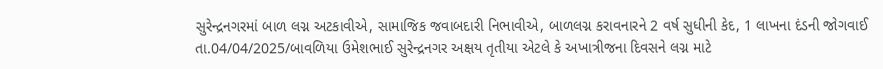સુરેન્દ્રનગરમાં બાળ લગ્ન અટકાવીએ, સામાજિક જવાબદારી નિભાવીએ, બાળલગ્ન કરાવનારને 2 વર્ષ સુધીની કેદ, 1 લાખના દંડની જોગવાઈ
તા.04/04/2025/બાવળિયા ઉમેશભાઈ સુરેન્દ્રનગર અક્ષય તૃતીયા એટલે કે અખાત્રીજના દિવસને લગ્ન માટે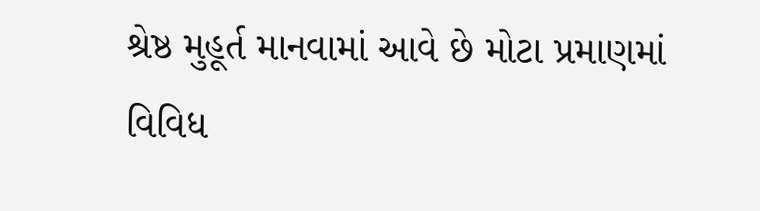શ્રેષ્ઠ મુહૂર્ત માનવામાં આવે છે મોટા પ્રમાણમાં વિવિધ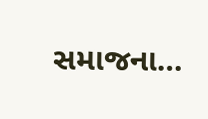સમાજના…